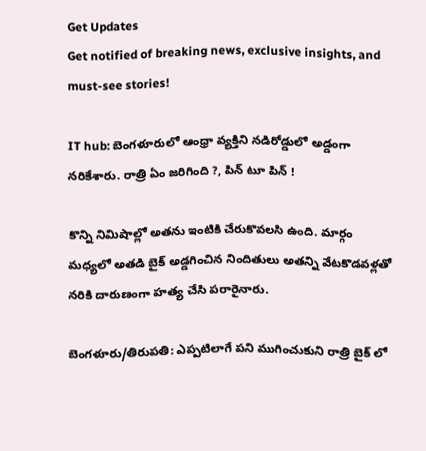Get Updates
Get notified of breaking news, exclusive insights, and must-see stories!

IT hub: బెంగళూరులో ఆంధ్రా వ్యక్తిని నడిరోడ్డులో అడ్డంగా నరికేశారు. రాత్రి ఏం జరిగింది ?, పిన్ టూ పిన్ !

కొన్ని నిమిషాల్లో అతను ఇంటికి చేరుకొవలసి ఉంది. మార్గం మధ్యలో అతడి బైక్ అడ్డగించిన నిందితులు అతన్ని వేటకొడవళ్లతో నరికి దారుణంగా హత్య చేసి పరారైనారు.

బెంగళూరు/తిరుపతి: ఎప్పటిలాగే పని ముగించుకుని రాత్రి బైక్ లో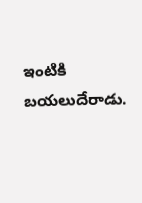ఇంటికి బయలుదేరాడు.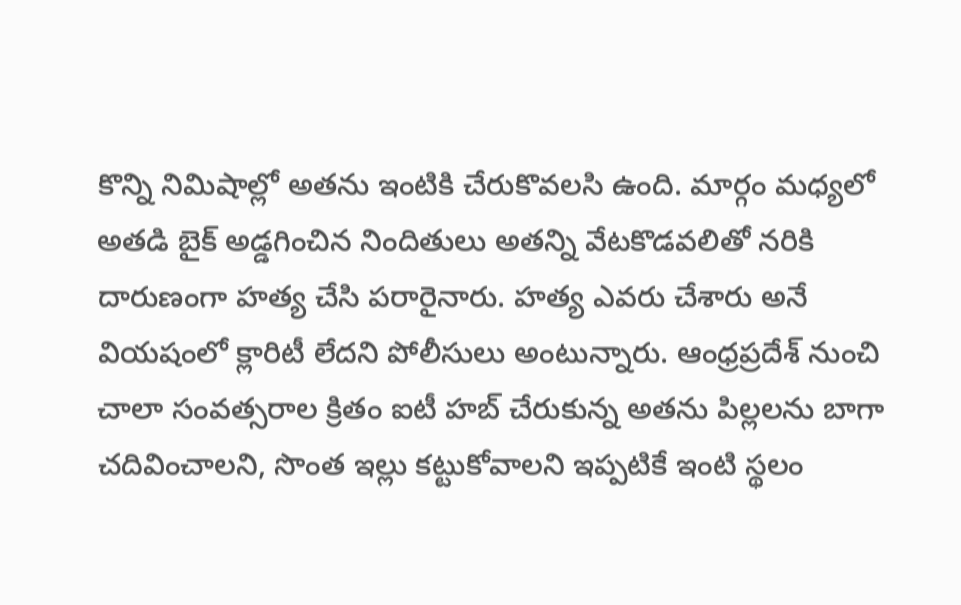కొన్ని నిమిషాల్లో అతను ఇంటికి చేరుకొవలసి ఉంది. మార్గం మధ్యలో అతడి బైక్ అడ్డగించిన నిందితులు అతన్ని వేటకొడవలితో నరికి దారుణంగా హత్య చేసి పరారైనారు. హత్య ఎవరు చేశారు అనే వియషంలో క్లారిటీ లేదని పోలీసులు అంటున్నారు. ఆంధ్రప్రదేశ్ నుంచి చాలా సంవత్సరాల క్రితం ఐటీ హబ్ చేరుకున్న అతను పిల్లలను బాగా చదివించాలని, సొంత ఇల్లు కట్టుకోవాలని ఇప్పటికే ఇంటి స్థలం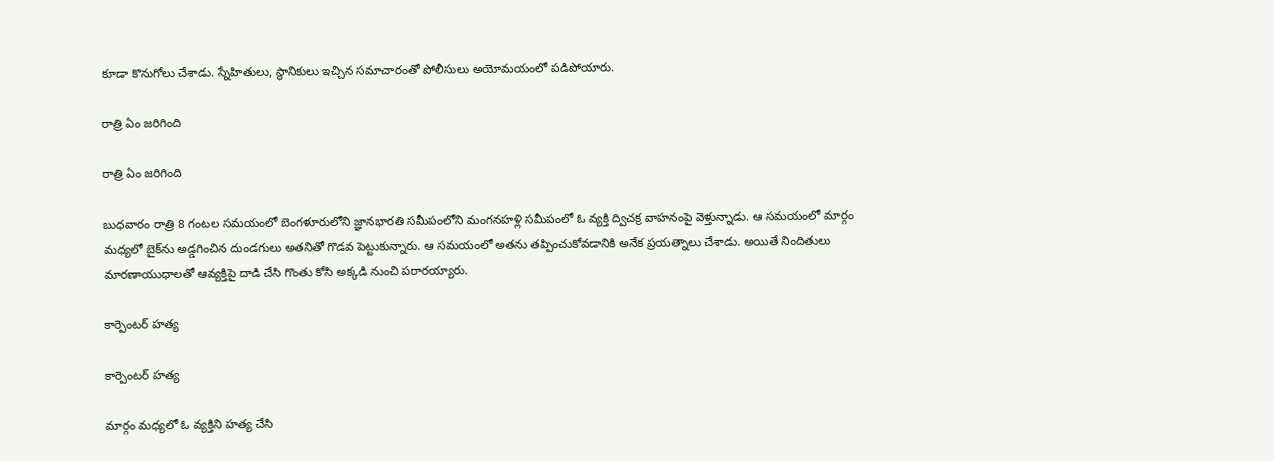కూడా కొనుగోలు చేశాడు. స్నేహితులు, స్థానికులు ఇచ్చిన సమాచారంతో పోలీసులు అయోమయంలో పడిపోయారు.

రాత్రి ఏం జరిగింది

రాత్రి ఏం జరిగింది

బుధవారం రాత్రి 8 గంటల సమయంలో బెంగళూరులోని జ్ఞానభారతి సమీపంలోని మంగనహళ్లి సమీపంలో ఓ వ్యక్తి ద్విచక్ర వాహనంపై వెళ్తున్నాడు. ఆ సమయంలో మార్గం మధ్యలో బైక్‌ను అడ్డగించిన దుండగులు అతనితో గొడవ పెట్టుకున్నారు. ఆ సమయంలో అతను తప్పించుకోవడానికి అనేక ప్రయత్నాలు చేశాడు. అయితే నిందితులు మారణాయుధాలతో ఆవ్యక్తిపై దాడి చేసి గొంతు కోసి అక్కడి నుంచి పరారయ్యారు.

కార్పెంటర్ హత్య

కార్పెంటర్ హత్య

మార్గం మధ్యలో ఓ వ్యక్తిని హత్య చేసి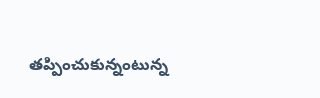తప్పించుకున్నంటున్న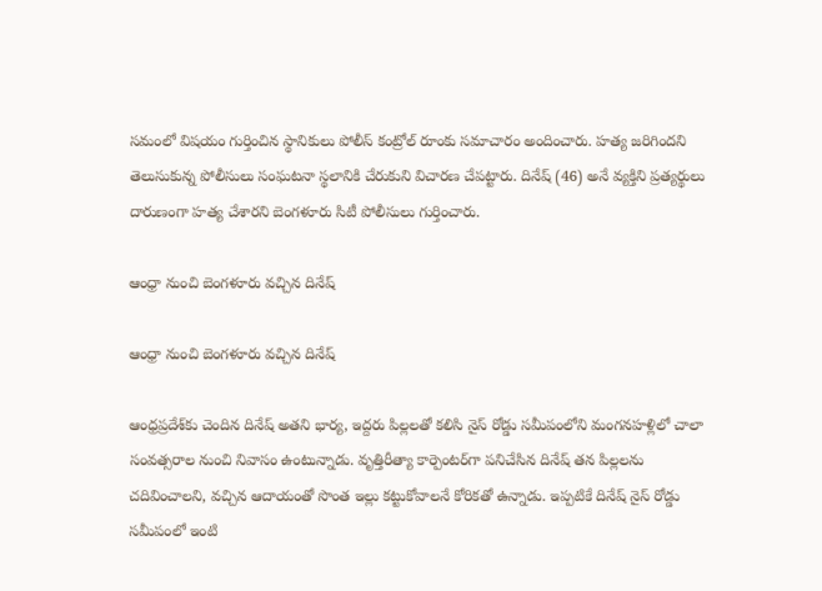సమంలో విషయం గుర్తించిన స్థానికులు పోలీస్ కంట్రోల్ రూంకు సమాచారం అందించారు. హత్య జరిగిందని తెలుసుకున్న పోలీసులు సంఘటనా స్థలానికి చేరుకుని విచారణ చేపట్టారు. దినేష్ (46) అనే వ్యక్తిని ప్రత్యర్థులు దారుణంగా హత్య చేశారని బెంగళూరు సిటీ పోలీసులు గుర్తించారు.

ఆంధ్రా నుంచి బెంగళూరు వచ్చిన దినేష్

ఆంధ్రా నుంచి బెంగళూరు వచ్చిన దినేష్

ఆంధ్రప్రదేశ్‌కు చెందిన దినేష్‌ అతని భార్య, ఇద్దరు పిల్లలతో కలిసి నైస్‌ రోడ్డు సమీపంలోని మంగనహళ్లిలో చాలా సంవత్సరాల నుంచి నివాసం ఉంటున్నాడు. వృత్తిరీత్యా కార్పెంటర్‌గా పనిచేసిన దినేష్ తన పిల్లలను చదివించాలని, వచ్చిన ఆదాయంతో సొంత ఇల్లు కట్టుకోవాలనే కోరికతో ఉన్నాడు. ఇప్పటికే దినేష్ నైస్ రోడ్డు సమీపంలో ఇంటి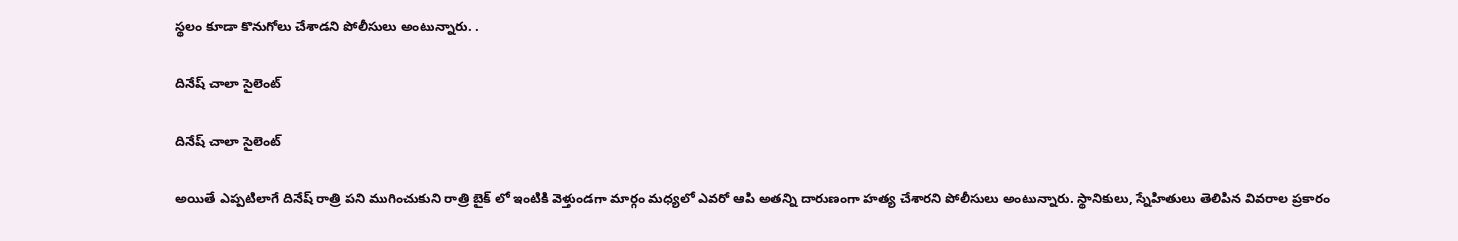స్థలం కూడా కొనుగోలు చేశాడని పోలీసులు అంటున్నారు. .

దినేష్ చాలా సైలెంట్

దినేష్ చాలా సైలెంట్

అయితే ఎప్పటిలాగే దినేష్ రాత్రి పని ముగించుకుని రాత్రి బైక్ లో ఇంటికి వెళ్తుండగా మార్గం మధ్యలో ఎవరో ఆపి అతన్ని దారుణంగా హత్య చేశారని పోలీసులు అంటున్నారు. స్థానికులు, స్నేహితులు తెలిపిన వివరాల ప్రకారం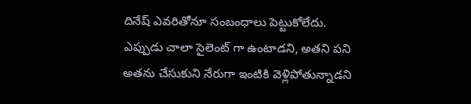దినేష్ ఎవరితోనూ సంబంధాలు పెట్టుకోలేదు. ఎప్పుడు చాలా సైలెంట్ గా ఉంటాడని, అతని పని అతను చేసుకుని నేరుగా ఇంటికి వెళ్లిపోతున్నాడని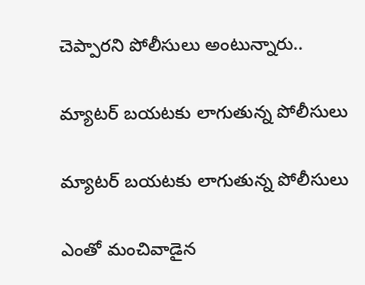చెప్పారని పోలీసులు అంటున్నారు..

మ్యాటర్ బయటకు లాగుతున్న పోలీసులు

మ్యాటర్ బయటకు లాగుతున్న పోలీసులు

ఎంతో మంచివాడైన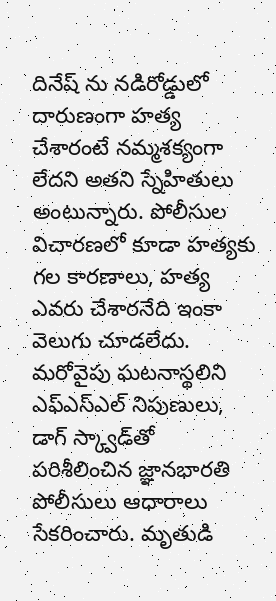దినేష్ ను నడిరోడ్డులో దారుణంగా హత్య చేశారంటే నమ్మశక్యంగా లేదని అతని స్నేహితులు అంటున్నారు. పోలీసుల విచారణలో కూడా హత్యకు గల కారణాలు, హత్య ఎవరు చేశారనేది ఇంకా వెలుగు చూడలేదు. మరోవైపు ఘటనాస్థలిని ఎఫ్‌ఎస్‌ఎల్‌ నిపుణులు, డాగ్‌ స్క్వాడ్‌తో పరిశీలించిన జ్ఞానభారతి పోలీసులు ఆధారాలు సేకరించారు. మృతుడి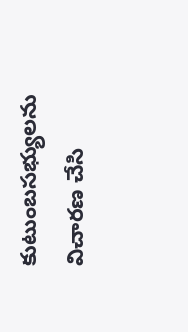కుటుంబసభ్యులను విచారణ చేసి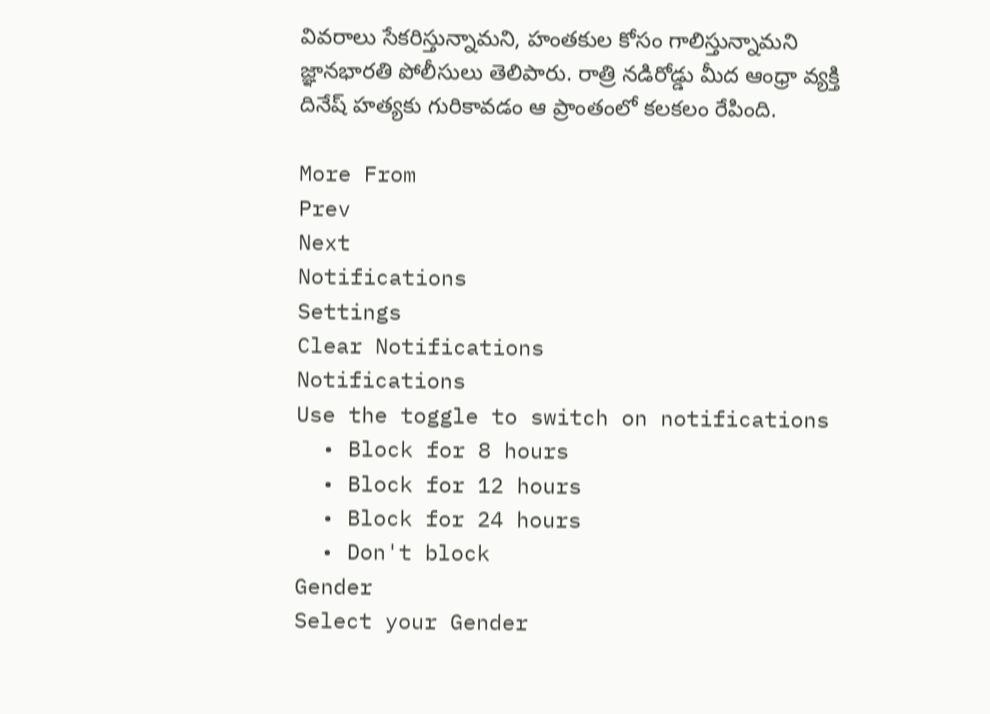వివరాలు సేకరిస్తున్నామని, హంతకుల కోసం గాలిస్తున్నామని జ్ఞానభారతి పోలీసులు తెలిపారు. రాత్రి నడిరోడ్డు మీద ఆంధ్రా వ్యక్తి దినేష్ హత్యకు గురికావడం ఆ ప్రాంతంలో కలకలం రేపింది.

More From
Prev
Next
Notifications
Settings
Clear Notifications
Notifications
Use the toggle to switch on notifications
  • Block for 8 hours
  • Block for 12 hours
  • Block for 24 hours
  • Don't block
Gender
Select your Gender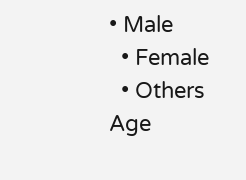• Male
  • Female
  • Others
Age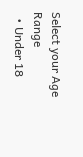Select your Age Range
  • Under 18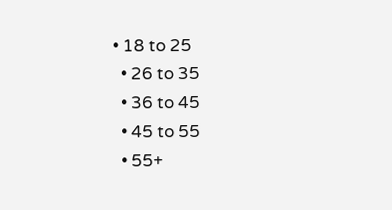• 18 to 25
  • 26 to 35
  • 36 to 45
  • 45 to 55
  • 55+